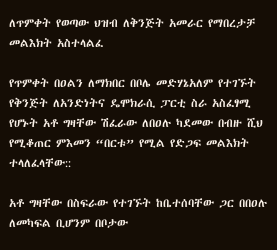ለጥምቀት የወጣው ህዝብ ለቅንጅት አመራር የማበረታቻ መልእክት አስተላልፈ

የጥምቀት በዐልን ለማክበር በቦሌ መድሃኔአለም የተገኙት የቅንጅት ለአንድነትና ዴሞክራሲ ፓርቲ ስራ አስፈፃሚ የሆኑት አቶ ግዛቸው ሽፈራው ለበዐሉ ካደመው በብዙ ሺህ የሚቆጠር ምእመን “በርቱ” የሚል የድጋፍ መልእክት ተላለፈላቸው::

አቶ ግዛቸው በስፍራው የተገኙት ከቤተሰባቸው ጋር በበዐሉ ለመካፍል ቢሆንም በቦታው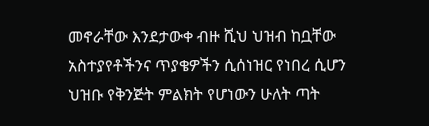መኖራቸው እንደታውቀ ብዙ ሺህ ህዝብ ከቧቸው አስተያየቶችንና ጥያቄዎችን ሲሰነዝር የነበረ ሲሆን ህዝቡ የቅንጅት ምልክት የሆነውን ሁለት ጣት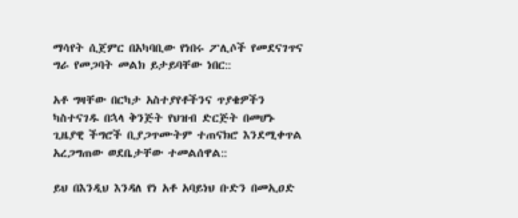ማሳየት ሲጀምር በአካባቢው የነበሩ ፖሊሶች የመደናገጥና ግራ የመጋባት መልክ ይታይባቸው ነበር::

አቶ ግዛቸው በርካታ አስተያየቶችንና ጥያቄዎችን ካስተናገዱ በኋላ ቅንጅት የህዝብ ድርጅት በመሆኑ ጊዜያዊ ችግሮች ቢያጋጥሙትም ተጠናክሮ እንደሚቀጥል አረጋግጠው ወደቤታቸው ተመልሰዋል::

ይህ በእንዲህ እንዳለ የነ አቶ አባይነህ ቡድን በመኢዐድ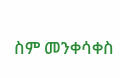ስም መንቀሳቀስ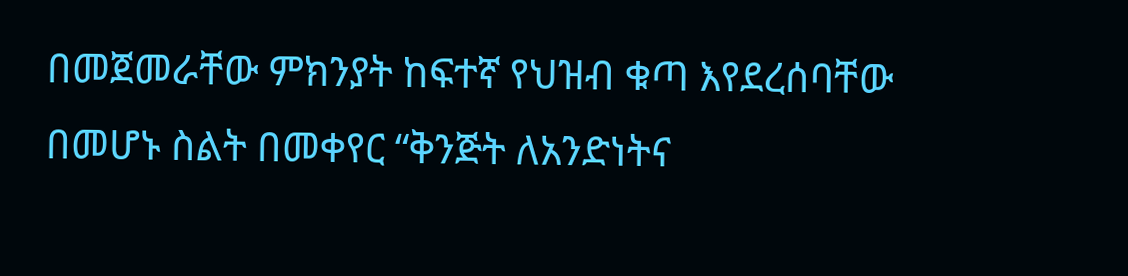በመጀመራቸው ምክንያት ከፍተኛ የህዝብ ቁጣ እየደረሰባቸው በመሆኑ ስልት በመቀየር “ቅንጅት ለአንድነትና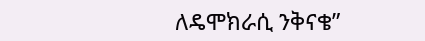ለዴሞክራሲ ንቅናቄ”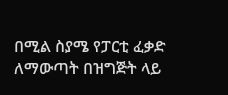በሚል ስያሜ የፓርቲ ፈቃድ ለማውጣት በዝግጅት ላይ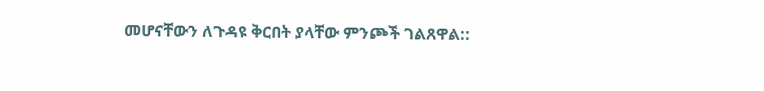መሆናቸውን ለጉዳዩ ቅርበት ያላቸው ምንጮች ገልጸዋል::